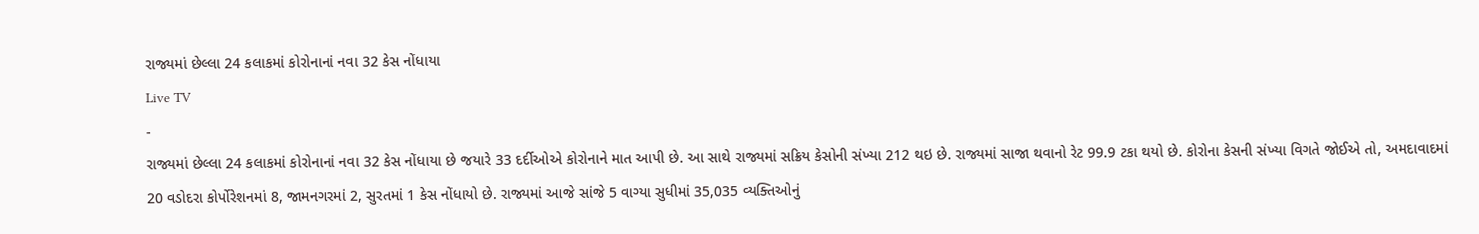રાજ્યમાં છેલ્લા 24 કલાકમાં કોરોનાનાં નવા 32 કેસ નોંધાયા
Live TV
-
રાજ્યમાં છેલ્લા 24 કલાકમાં કોરોનાનાં નવા 32 કેસ નોંધાયા છે જયારે 33 દર્દીઓએ કોરોનાને માત આપી છે. આ સાથે રાજ્યમાં સક્રિય કેસોની સંખ્યા 212 થઇ છે. રાજ્યમાં સાજા થવાનો રેટ 99.9 ટકા થયો છે. કોરોના કેસની સંખ્યા વિગતે જોઈએ તો, અમદાવાદમાં 20 વડોદરા કોર્પોરેશનમાં 8, જામનગરમાં 2, સુરતમાં 1 કેસ નોંધાયો છે. રાજ્યમાં આજે સાંજે 5 વાગ્યા સુધીમાં 35,035 વ્યક્તિઓનું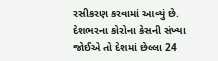રસીકરણ કરવામાં આવ્યું છે. દેશભરના કોરોના કેસની સંખ્યા જોઈએ તો દેશમાં છેલ્લા 24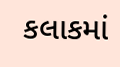કલાકમાં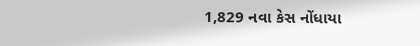1,829 નવા કેસ નોંધાયા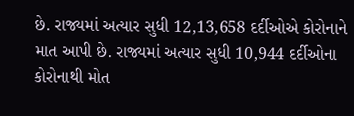છે. રાજ્યમાં અત્યાર સુધી 12,13,658 દર્દીઓએ કોરોનાને માત આપી છે. રાજ્યમાં અત્યાર સુધી 10,944 દર્દીઓના કોરોનાથી મોત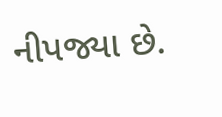નીપજ્યા છે.